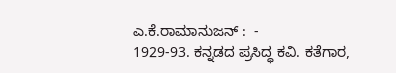ಎ.ಕೆ.ರಾಮಾನುಜನ್ :  -
1929-93. ಕನ್ನಡದ ಪ್ರಸಿದ್ಧ ಕವಿ. ಕತೆಗಾರ,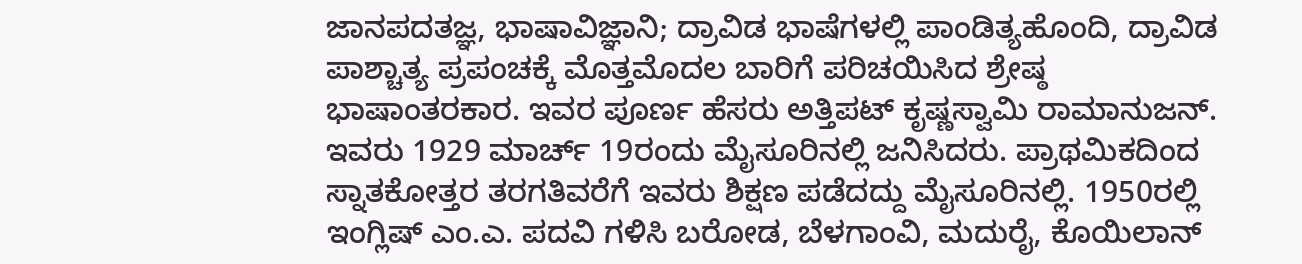ಜಾನಪದತಜ್ಞ, ಭಾಷಾವಿಜ್ಞಾನಿ; ದ್ರಾವಿಡ ಭಾಷೆಗಳಲ್ಲಿ ಪಾಂಡಿತ್ಯಹೊಂದಿ, ದ್ರಾವಿಡ ಪಾಶ್ಚಾತ್ಯ ಪ್ರಪಂಚಕ್ಕೆ ಮೊತ್ತಮೊದಲ ಬಾರಿಗೆ ಪರಿಚಯಿಸಿದ ಶ್ರೇಷ್ಠ ಭಾಷಾಂತರಕಾರ. ಇವರ ಪೂರ್ಣ ಹೆಸರು ಅತ್ತಿಪಟ್ ಕೃಷ್ಣಸ್ವಾಮಿ ರಾಮಾನುಜನ್. ಇವರು 1929 ಮಾರ್ಚ್ 19ರಂದು ಮೈಸೂರಿನಲ್ಲಿ ಜನಿಸಿದರು. ಪ್ರಾಥಮಿಕದಿಂದ ಸ್ನಾತಕೋತ್ತರ ತರಗತಿವರೆಗೆ ಇವರು ಶಿಕ್ಷಣ ಪಡೆದದ್ದು ಮೈಸೂರಿನಲ್ಲಿ. 1950ರಲ್ಲಿ ಇಂಗ್ಲಿಷ್ ಎಂ.ಎ. ಪದವಿ ಗಳಿಸಿ ಬರೋಡ, ಬೆಳಗಾಂವಿ, ಮದುರೈ, ಕೊಯಿಲಾನ್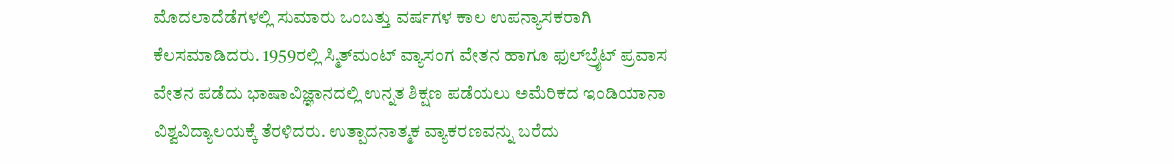ಮೊದಲಾದೆಡೆಗಳಲ್ಲಿ ಸುಮಾರು ಒಂಬತ್ತು ವರ್ಷಗಳ ಕಾಲ ಉಪನ್ಯಾಸಕರಾಗಿ ಕೆಲಸಮಾಡಿದರು. 1959ರಲ್ಲಿ ಸ್ಮಿತ್‍ಮಂಟ್ ವ್ಯಾಸಂಗ ವೇತನ ಹಾಗೂ ಫುಲ್‍ಬ್ರೈಟ್ ಪ್ರವಾಸ ವೇತನ ಪಡೆದು ಭಾಷಾವಿಜ್ಞಾನದಲ್ಲಿ ಉನ್ನತ ಶಿಕ್ಷಣ ಪಡೆಯಲು ಅಮೆರಿಕದ ಇಂಡಿಯಾನಾ ವಿಶ್ವವಿದ್ಯಾಲಯಕ್ಕೆ ತೆರಳಿದರು. ಉತ್ಪಾದನಾತ್ಮಕ ವ್ಯಾಕರಣವನ್ನು ಬರೆದು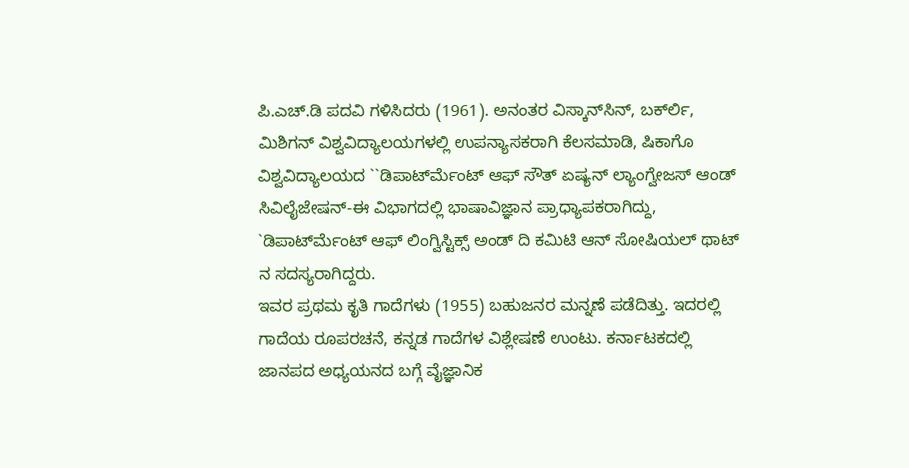ಪಿ.ಎಚ್.ಡಿ ಪದವಿ ಗಳಿಸಿದರು (1961). ಅನಂತರ ವಿಸ್ಕಾನ್‍ಸಿನ್, ಬರ್ಕ್‍ಲಿ, ಮಿಶಿಗನ್ ವಿಶ್ವವಿದ್ಯಾಲಯಗಳಲ್ಲಿ ಉಪನ್ಯಾಸಕರಾಗಿ ಕೆಲಸಮಾಡಿ, ಷಿಕಾಗೊ ವಿಶ್ವವಿದ್ಯಾಲಯದ ``ಡಿಪಾರ್ಟ್‍ಮೆಂಟ್ ಆಫ್ ಸೌತ್ ಏಷ್ಯನ್ ಲ್ಯಾಂಗ್ವೇಜಸ್ ಆಂಡ್ ಸಿವಿಲೈಜೇಷನ್-ಈ ವಿಭಾಗದಲ್ಲಿ ಭಾಷಾವಿಜ್ಞಾನ ಪ್ರಾಧ್ಯಾಪಕರಾಗಿದ್ದು, `ಡಿಪಾರ್ಟ್‍ಮೆಂಟ್ ಆಫ್ ಲಿಂಗ್ವಿಸ್ಟಿಕ್ಸ್ ಅಂಡ್ ದಿ ಕಮಿಟಿ ಆನ್ ಸೋಷಿಯಲ್ ಥಾಟ್ ನ ಸದಸ್ಯರಾಗಿದ್ದರು.
ಇವರ ಪ್ರಥಮ ಕೃತಿ ಗಾದೆಗಳು (1955) ಬಹುಜನರ ಮನ್ನಣೆ ಪಡೆದಿತ್ತು. ಇದರಲ್ಲಿ ಗಾದೆಯ ರೂಪರಚನೆ, ಕನ್ನಡ ಗಾದೆಗಳ ವಿಶ್ಲೇಷಣೆ ಉಂಟು. ಕರ್ನಾಟಕದಲ್ಲಿ ಜಾನಪದ ಅಧ್ಯಯನದ ಬಗ್ಗೆ ವೈಜ್ಞಾನಿಕ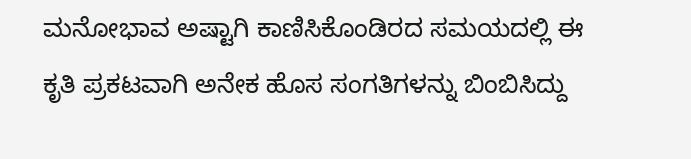ಮನೋಭಾವ ಅಷ್ಟಾಗಿ ಕಾಣಿಸಿಕೊಂಡಿರದ ಸಮಯದಲ್ಲಿ ಈ ಕೃತಿ ಪ್ರಕಟವಾಗಿ ಅನೇಕ ಹೊಸ ಸಂಗತಿಗಳನ್ನು ಬಿಂಬಿಸಿದ್ದು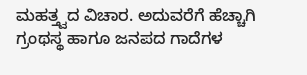ಮಹತ್ತ್ವದ ವಿಚಾರ. ಅದುವರೆಗೆ ಹೆಚ್ಚಾಗಿ ಗ್ರಂಥಸ್ಥ ಹಾಗೂ ಜನಪದ ಗಾದೆಗಳ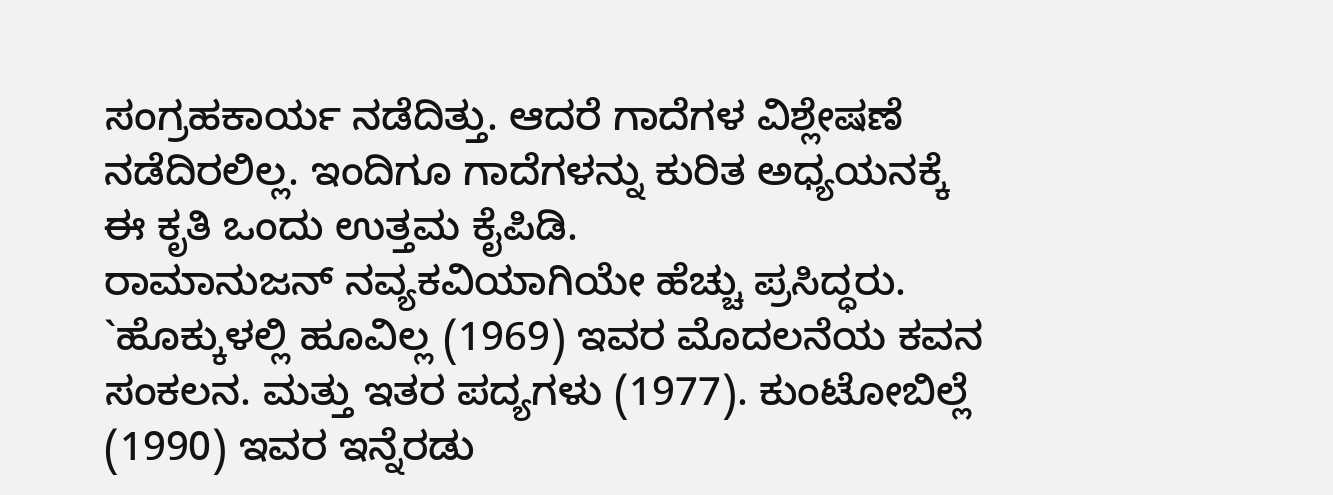ಸಂಗ್ರಹಕಾರ್ಯ ನಡೆದಿತ್ತು. ಆದರೆ ಗಾದೆಗಳ ವಿಶ್ಲೇಷಣೆ ನಡೆದಿರಲಿಲ್ಲ. ಇಂದಿಗೂ ಗಾದೆಗಳನ್ನು ಕುರಿತ ಅಧ್ಯಯನಕ್ಕೆ ಈ ಕೃತಿ ಒಂದು ಉತ್ತಮ ಕೈಪಿಡಿ.
ರಾಮಾನುಜನ್ ನವ್ಯಕವಿಯಾಗಿಯೇ ಹೆಚ್ಚು ಪ್ರಸಿದ್ಧರು. `ಹೊಕ್ಕುಳಲ್ಲಿ ಹೂವಿಲ್ಲ (1969) ಇವರ ಮೊದಲನೆಯ ಕವನ ಸಂಕಲನ. ಮತ್ತು ಇತರ ಪದ್ಯಗಳು (1977). ಕುಂಟೋಬಿಲ್ಲೆ (1990) ಇವರ ಇನ್ನೆರಡು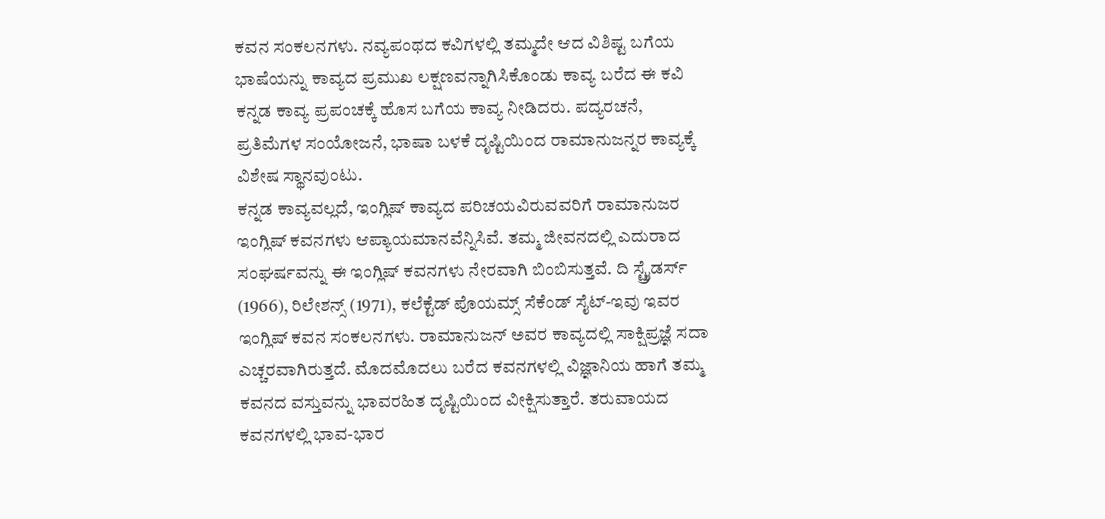ಕವನ ಸಂಕಲನಗಳು. ನವ್ಯಪಂಥದ ಕವಿಗಳಲ್ಲಿ ತಮ್ಮದೇ ಆದ ವಿಶಿಷ್ಟ ಬಗೆಯ ಭಾಷೆಯನ್ನು ಕಾವ್ಯದ ಪ್ರಮುಖ ಲಕ್ಷಣವನ್ನಾಗಿಸಿಕೊಂಡು ಕಾವ್ಯ ಬರೆದ ಈ ಕವಿ ಕನ್ನಡ ಕಾವ್ಯ ಪ್ರಪಂಚಕ್ಕೆ ಹೊಸ ಬಗೆಯ ಕಾವ್ಯ ನೀಡಿದರು. ಪದ್ಯರಚನೆ, ಪ್ರತಿಮೆಗಳ ಸಂಯೋಜನೆ, ಭಾಷಾ ಬಳಕೆ ದೃಷ್ಟಿಯಿಂದ ರಾಮಾನುಜನ್ನರ ಕಾವ್ಯಕ್ಕೆ ವಿಶೇಷ ಸ್ಥಾನವುಂಟು.
ಕನ್ನಡ ಕಾವ್ಯವಲ್ಲದೆ, ಇಂಗ್ಲಿಷ್ ಕಾವ್ಯದ ಪರಿಚಯವಿರುವವರಿಗೆ ರಾಮಾನುಜರ ಇಂಗ್ಲಿಷ್ ಕವನಗಳು ಆಪ್ಯಾಯಮಾನವೆನ್ನಿಸಿವೆ. ತಮ್ಮ ಜೀವನದಲ್ಲಿ ಎದುರಾದ ಸಂಘರ್ಷವನ್ನು ಈ ಇಂಗ್ಲಿಷ್ ಕವನಗಳು ನೇರವಾಗಿ ಬಿಂಬಿಸುತ್ತವೆ. ದಿ ಸ್ಟ್ರೈಡರ್ಸ್ (1966), ರಿಲೇಶನ್ಸ್ (1971), ಕಲೆಕ್ಟೆಡ್ ಪೊಯಮ್ಸ್ ಸೆಕೆಂಡ್ ಸೈಟ್-ಇವು ಇವರ ಇಂಗ್ಲಿಷ್ ಕವನ ಸಂಕಲನಗಳು. ರಾಮಾನುಜನ್ ಅವರ ಕಾವ್ಯದಲ್ಲಿ ಸಾಕ್ಷಿಪ್ರಜ್ಞೆ ಸದಾ ಎಚ್ಚರವಾಗಿರುತ್ತದೆ. ಮೊದಮೊದಲು ಬರೆದ ಕವನಗಳಲ್ಲಿ ವಿಜ್ಞಾನಿಯ ಹಾಗೆ ತಮ್ಮ ಕವನದ ವಸ್ತುವನ್ನು ಭಾವರಹಿತ ದೃಷ್ಟಿಯಿಂದ ವೀಕ್ಷಿಸುತ್ತಾರೆ. ತರುವಾಯದ ಕವನಗಳಲ್ಲಿ ಭಾವ-ಭಾರ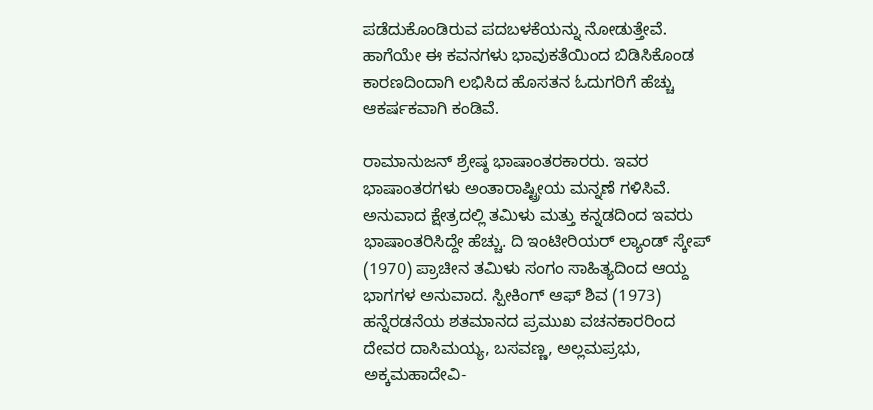ಪಡೆದುಕೊಂಡಿರುವ ಪದಬಳಕೆಯನ್ನು ನೋಡುತ್ತೇವೆ. ಹಾಗೆಯೇ ಈ ಕವನಗಳು ಭಾವುಕತೆಯಿಂದ ಬಿಡಿಸಿಕೊಂಡ ಕಾರಣದಿಂದಾಗಿ ಲಭಿಸಿದ ಹೊಸತನ ಓದುಗರಿಗೆ ಹೆಚ್ಚು ಆಕರ್ಷಕವಾಗಿ ಕಂಡಿವೆ.

ರಾಮಾನುಜನ್ ಶ್ರೇಷ್ಠ ಭಾಷಾಂತರಕಾರರು. ಇವರ ಭಾಷಾಂತರಗಳು ಅಂತಾರಾಷ್ಟ್ರೀಯ ಮನ್ನಣೆ ಗಳಿಸಿವೆ. ಅನುವಾದ ಕ್ಷೇತ್ರದಲ್ಲಿ ತಮಿಳು ಮತ್ತು ಕನ್ನಡದಿಂದ ಇವರು ಭಾಷಾಂತರಿಸಿದ್ದೇ ಹೆಚ್ಚು. ದಿ ಇಂಟೀರಿಯರ್ ಲ್ಯಾಂಡ್ ಸ್ಕೇಪ್ (1970) ಪ್ರಾಚೀನ ತಮಿಳು ಸಂಗಂ ಸಾಹಿತ್ಯದಿಂದ ಆಯ್ದ ಭಾಗಗಳ ಅನುವಾದ. ಸ್ಪೀಕಿಂಗ್ ಆಫ್ ಶಿವ (1973) ಹನ್ನೆರಡನೆಯ ಶತಮಾನದ ಪ್ರಮುಖ ವಚನಕಾರರಿಂದ ದೇವರ ದಾಸಿಮಯ್ಯ, ಬಸವಣ್ಣ, ಅಲ್ಲಮಪ್ರಭು, ಅಕ್ಕಮಹಾದೇವಿ-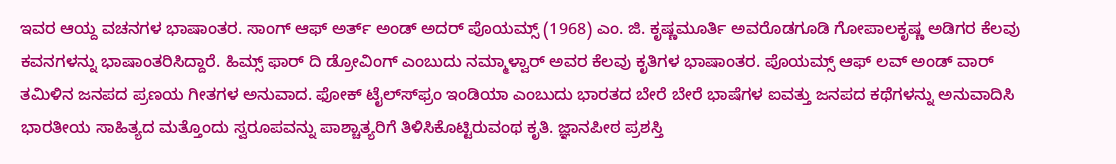ಇವರ ಆಯ್ದ ವಚನಗಳ ಭಾಷಾಂತರ. ಸಾಂಗ್ ಆಫ್ ಅರ್ತ್ ಅಂಡ್ ಅದರ್ ಪೊಯಮ್ಸ್ (1968) ಎಂ. ಜಿ. ಕೃಷ್ಣಮೂರ್ತಿ ಅವರೊಡಗೂಡಿ ಗೋಪಾಲಕೃಷ್ಣ ಅಡಿಗರ ಕೆಲವು ಕವನಗಳನ್ನು ಭಾಷಾಂತರಿಸಿದ್ದಾರೆ. ಹಿಮ್ಸ್ ಫಾರ್ ದಿ ಡ್ರೋವಿಂಗ್ ಎಂಬುದು ನಮ್ಮಾಳ್ವಾರ್ ಅವರ ಕೆಲವು ಕೃತಿಗಳ ಭಾಷಾಂತರ. ಪೊಯಮ್ಸ್ ಆಫ್ ಲವ್ ಅಂಡ್ ವಾರ್ ತಮಿಳಿನ ಜನಪದ ಪ್ರಣಯ ಗೀತಗಳ ಅನುವಾದ. ಫೋಕ್ ಟೈಲ್ಸ್‍ಫ್ರಂ ಇಂಡಿಯಾ ಎಂಬುದು ಭಾರತದ ಬೇರೆ ಬೇರೆ ಭಾಷೆಗಳ ಐವತ್ತು ಜನಪದ ಕಥೆಗಳನ್ನು ಅನುವಾದಿಸಿ ಭಾರತೀಯ ಸಾಹಿತ್ಯದ ಮತ್ತೊಂದು ಸ್ವರೂಪವನ್ನು ಪಾಶ್ಚಾತ್ಯರಿಗೆ ತಿಳಿಸಿಕೊಟ್ಟಿರುವಂಥ ಕೃತಿ. ಜ್ಞಾನಪೀಠ ಪ್ರಶಸ್ತಿ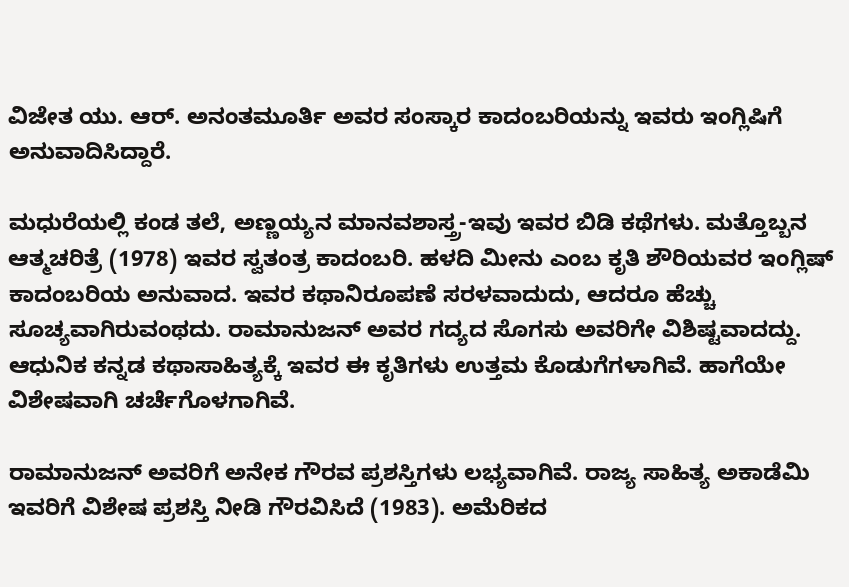ವಿಜೇತ ಯು. ಆರ್. ಅನಂತಮೂರ್ತಿ ಅವರ ಸಂಸ್ಕಾರ ಕಾದಂಬರಿಯನ್ನು ಇವರು ಇಂಗ್ಲಿಷಿಗೆ ಅನುವಾದಿಸಿದ್ದಾರೆ.

ಮಧುರೆಯಲ್ಲಿ ಕಂಡ ತಲೆ, ಅಣ್ಣಯ್ಯನ ಮಾನವಶಾಸ್ತ್ರ-ಇವು ಇವರ ಬಿಡಿ ಕಥೆಗಳು. ಮತ್ತೊಬ್ಬನ ಆತ್ಮಚರಿತ್ರೆ (1978) ಇವರ ಸ್ವತಂತ್ರ ಕಾದಂಬರಿ. ಹಳದಿ ಮೀನು ಎಂಬ ಕೃತಿ ಶೌರಿಯವರ ಇಂಗ್ಲಿಷ್ ಕಾದಂಬರಿಯ ಅನುವಾದ. ಇವರ ಕಥಾನಿರೂಪಣೆ ಸರಳವಾದುದು, ಆದರೂ ಹೆಚ್ಚು ಸೂಚ್ಯವಾಗಿರುವಂಥದು. ರಾಮಾನುಜನ್ ಅವರ ಗದ್ಯದ ಸೊಗಸು ಅವರಿಗೇ ವಿಶಿಷ್ಟವಾದದ್ದು. ಆಧುನಿಕ ಕನ್ನಡ ಕಥಾಸಾಹಿತ್ಯಕ್ಕೆ ಇವರ ಈ ಕೃತಿಗಳು ಉತ್ತಮ ಕೊಡುಗೆಗಳಾಗಿವೆ. ಹಾಗೆಯೇ ವಿಶೇಷವಾಗಿ ಚರ್ಚೆಗೊಳಗಾಗಿವೆ.

ರಾಮಾನುಜನ್ ಅವರಿಗೆ ಅನೇಕ ಗೌರವ ಪ್ರಶಸ್ತಿಗಳು ಲಭ್ಯವಾಗಿವೆ. ರಾಜ್ಯ ಸಾಹಿತ್ಯ ಅಕಾಡೆಮಿ ಇವರಿಗೆ ವಿಶೇಷ ಪ್ರಶಸ್ತಿ ನೀಡಿ ಗೌರವಿಸಿದೆ (1983). ಅಮೆರಿಕದ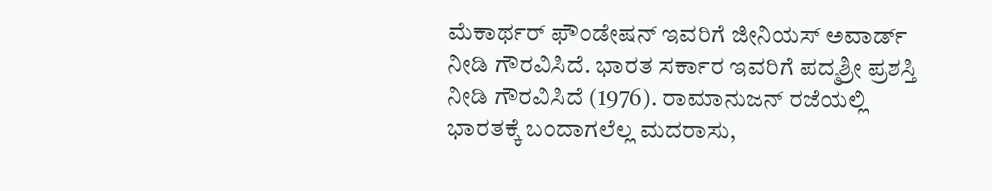ಮೆಕಾರ್ಥರ್ ಫೌಂಡೇಷನ್ ಇವರಿಗೆ ಜೀನಿಯಸ್ ಅವಾರ್ಡ್ ನೀಡಿ ಗೌರವಿಸಿದೆ. ಭಾರತ ಸರ್ಕಾರ ಇವರಿಗೆ ಪದ್ಮಶ್ರೀ ಪ್ರಶಸ್ತಿ ನೀಡಿ ಗೌರವಿಸಿದೆ (1976). ರಾಮಾನುಜನ್ ರಜೆಯಲ್ಲಿ ಭಾರತಕ್ಕೆ ಬಂದಾಗಲೆಲ್ಲ ಮದರಾಸು,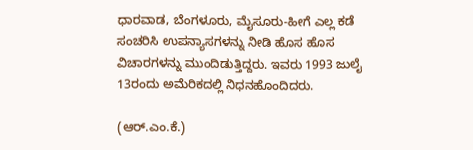ಧಾರವಾಡ, ಬೆಂಗಳೂರು, ಮೈಸೂರು-ಹೀಗೆ ಎಲ್ಲ ಕಡೆ ಸಂಚರಿಸಿ ಉಪನ್ಯಾಸಗಳನ್ನು ನೀಡಿ ಹೊಸ ಹೊಸ ವಿಚಾರಗಳನ್ನು ಮುಂದಿಡುತ್ತಿದ್ದರು. ಇವರು 1993 ಜುಲೈ 13ರಂದು ಅಮೆರಿಕದಲ್ಲಿ ನಿಧನಹೊಂದಿದರು.

(ಆರ್.ಎಂ.ಕೆ.)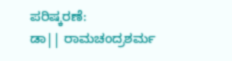ಪರಿಷ್ಕರಣೆ:
ಡಾ|| ರಾಮಚಂದ್ರಶರ್ಮ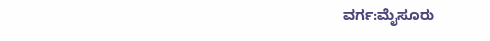ವರ್ಗ:ಮೈಸೂರು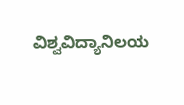ವಿಶ್ವವಿದ್ಯಾನಿಲಯ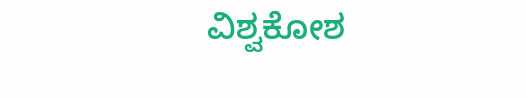ವಿಶ್ವಕೋಶ